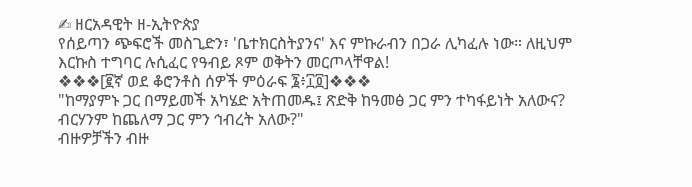✍ ዘርአዳዊት ዘ-ኢትዮጵያ
የሰይጣን ጭፍሮች መስጊድን፣ 'ቤተክርስትያንና' እና ምኩራብን በጋራ ሊካፈሉ ነው። ለዚህም እርኩስ ተግባር ሉሲፈር የዓብይ ጾም ወቅትን መርጦላቸዋል!
❖❖❖[፪ኛ ወደ ቆሮንቶስ ሰዎች ምዕራፍ ፮፥፲፬]❖❖❖
"ከማያምኑ ጋር በማይመች አካሄድ አትጠመዱ፤ ጽድቅ ከዓመፅ ጋር ምን ተካፋይነት አለውና? ብርሃንም ከጨለማ ጋር ምን ኅብረት አለው?"
ብዙዎቻችን ብዙ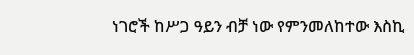ነገሮች ከሥጋ ዓይን ብቻ ነው የምንመለከተው እስኪ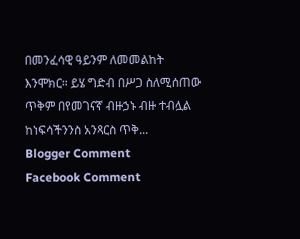በመንፈሳዊ ዓይንም ለመመልከት እንሞክር። ይሄ ግድብ በሥጋ ስለሚሰጠው ጥቅም በየመገናኛ ብዙኃኑ ብዙ ተብሏል ከነፍሳችንንስ አንጻርስ ጥቅ...
Blogger Comment
Facebook Comment